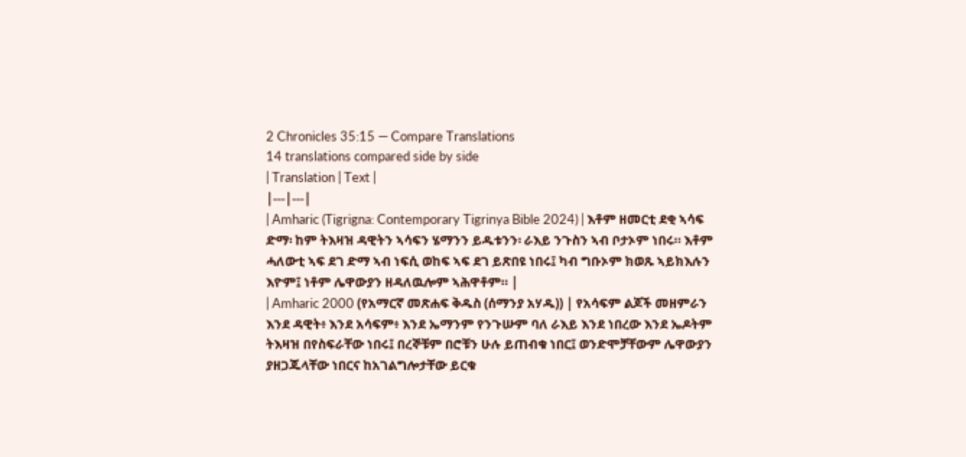2 Chronicles 35:15 — Compare Translations
14 translations compared side by side
| Translation | Text |
|---|---|
| Amharic (Tigrigna: Contemporary Tigrinya Bible 2024) | እቶም ዘመርቲ ደቂ ኣሳፍ ድማ፡ ከም ትእዛዝ ዳዊትን ኣሳፍን ሄማንን ይዱቱንን፡ ራእይ ንጉስን ኣብ ቦታኦም ነበሩ። እቶም ሓለውቲ ኣፍ ደገ ድማ ኣብ ነፍሲ ወከፍ ኣፍ ደገ ይጽበዩ ነበሩ፤ ካብ ግቡኦም ክወጹ ኣይክእሉን እዮም፤ ነቶም ሌዋውያን ዘዳለዉሎም ኣሕዋቶም። |
| Amharic 2000 (የአማርኛ መጽሐፍ ቅዱስ (ሰማንያ አሃዱ)) | የአሳፍም ልጆች መዘምራን እንደ ዳዊት፥ እንደ አሳፍም፥ እንደ ኤማንም የንጉሡም ባለ ራእይ እንደ ነበረው እንደ ኤዶትም ትእዛዝ በየስፍራቸው ነበሩ፤ በረኞቹም በሮቹን ሁሉ ይጠብቁ ነበር፤ ወንድሞቻቸውም ሌዋውያን ያዘጋጁላቸው ነበርና ከአገልግሎታቸው ይርቁ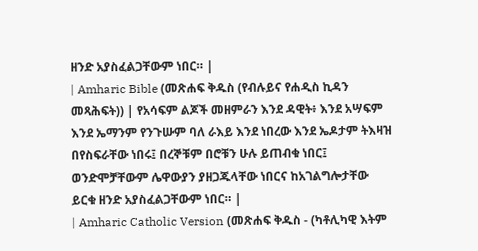ዘንድ አያስፈልጋቸውም ነበር። |
| Amharic Bible (መጽሐፍ ቅዱስ (የብሉይና የሐዲስ ኪዳን መጻሕፍት)) | የአሳፍም ልጆች መዘምራን እንደ ዳዊት፥ እንደ አሣፍም እንደ ኤማንም የንጉሡም ባለ ራእይ እንደ ነበረው እንደ ኤዶታም ትእዛዝ በየስፍራቸው ነበሩ፤ በረኞቹም በሮቹን ሁሉ ይጠብቁ ነበር፤ ወንድሞቻቸውም ሌዋውያን ያዘጋጁላቸው ነበርና ከአገልግሎታቸው ይርቁ ዘንድ አያስፈልጋቸውም ነበር። |
| Amharic Catholic Version (መጽሐፍ ቅዱስ - (ካቶሊካዊ እትም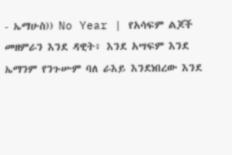- ኤማሁስ)) No Year | የአሳፍም ልጆች መዘምራን እንደ ዳዊት፥ እንደ አሣፍም እንደ ኤማንም የንጉሡም ባለ ራእይ እንደነበረው እንደ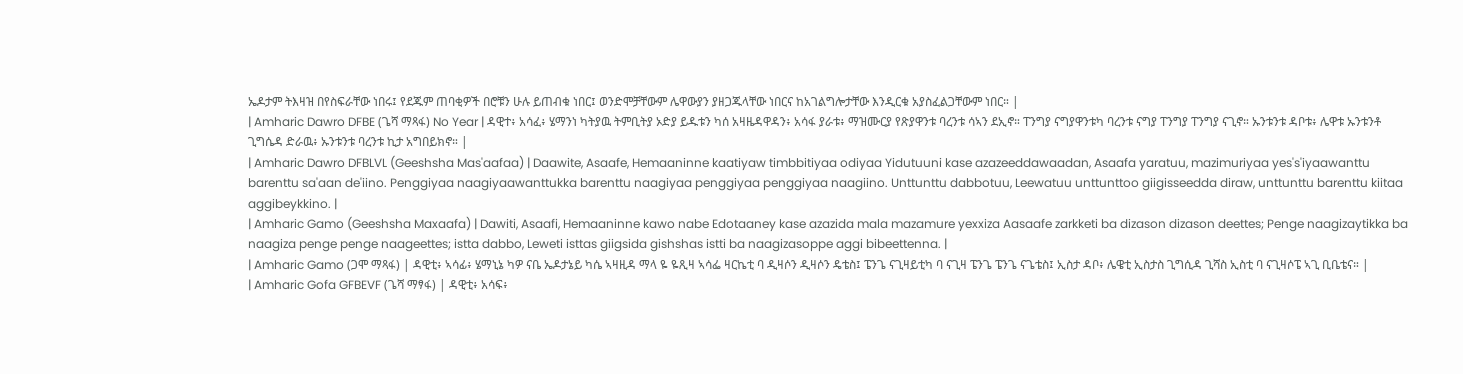ኤዶታም ትእዛዝ በየስፍራቸው ነበሩ፤ የደጁም ጠባቂዎች በሮቹን ሁሉ ይጠብቁ ነበር፤ ወንድሞቻቸውም ሌዋውያን ያዘጋጁላቸው ነበርና ከአገልግሎታቸው እንዲርቁ አያስፈልጋቸውም ነበር። |
| Amharic Dawro DFBE (ጌሻ ማጻፋ) No Year | ዳዊተ፥ አሳፈ፥ ሄማንነ ካትያዉ ትምቢትያ ኦድያ ይዱቱን ካሰ አዛዜዳዋዳን፥ አሳፋ ያራቱ፥ ማዝሙርያ የጽያዋንቱ ባረንቱ ሳኣን ደኢኖ። ፐንግያ ናግያዋንቱካ ባረንቱ ናግያ ፐንግያ ፐንግያ ናጊኖ። ኡንቱንቱ ዳቦቱ፥ ሌዋቱ ኡንቱንቶ ጊግሴዳ ድራዉ፥ ኡንቱንቱ ባረንቱ ኪታ አግበይክኖ። |
| Amharic Dawro DFBLVL (Geeshsha Mas'aafaa) | Daawite, Asaafe, Hemaaninne kaatiyaw timbbitiyaa odiyaa Yidutuuni kase azazeeddawaadan, Asaafa yaratuu, mazimuriyaa yes's'iyaawanttu barenttu sa'aan de'iino. Penggiyaa naagiyaawanttukka barenttu naagiyaa penggiyaa penggiyaa naagiino. Unttunttu dabbotuu, Leewatuu unttunttoo giigisseedda diraw, unttunttu barenttu kiitaa aggibeykkino. |
| Amharic Gamo (Geeshsha Maxaafa) | Dawiti, Asaafi, Hemaaninne kawo nabe Edotaaney kase azazida mala mazamure yexxiza Aasaafe zarkketi ba dizason dizason deettes; Penge naagizaytikka ba naagiza penge penge naageettes; istta dabbo, Leweti isttas giigsida gishshas istti ba naagizasoppe aggi bibeettenna. |
| Amharic Gamo (ጋሞ ማጻፋ) | ዳዊቲ፥ ኣሳፊ፥ ሄማኒኔ ካዎ ናቤ ኤዶታኔይ ካሴ ኣዛዚዳ ማላ ዬ ዬጺዛ ኣሳፌ ዛርኬቲ ባ ዲዛሶን ዲዛሶን ዴቴስ፤ ፔንጌ ናጊዛይቲካ ባ ናጊዛ ፔንጌ ፔንጌ ናጌቴስ፤ ኢስታ ዳቦ፥ ሌዌቲ ኢስታስ ጊግሲዳ ጊሻስ ኢስቲ ባ ናጊዛሶፔ ኣጊ ቢቤቴና። |
| Amharic Gofa GFBEVF (ጌሻ ማፃፋ) | ዳዊቲ፥ አሳፍ፥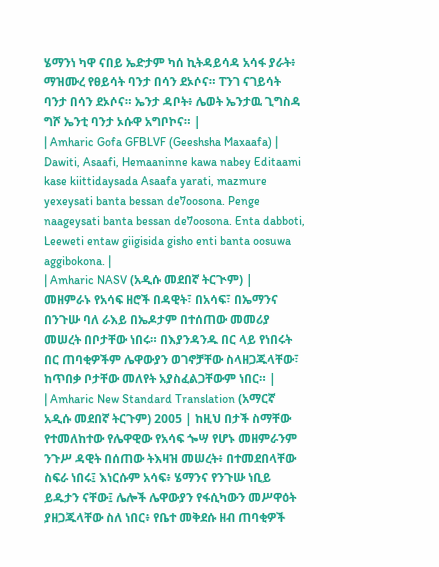ሄማንነ ካዋ ናበይ ኤድታም ካሰ ኪትዳይሳዳ አሳፋ ያራት፥ ማዝሙረ የፀይሳት ባንታ በሳን ደኦሶና። ፐንገ ናገይሳት ባንታ በሳን ደኦሶና። ኤንታ ዳቦት፥ ሌወት ኤንታዉ ጊግስዳ ግሾ ኤንቲ ባንታ ኦሱዋ አግቦኮና። |
| Amharic Gofa GFBLVF (Geeshsha Maxaafa) | Dawiti, Asaafi, Hemaaninne kawa nabey Editaami kase kiittidaysada Asaafa yarati, mazmure yexeysati banta bessan de7oosona. Penge naageysati banta bessan de7oosona. Enta dabboti, Leeweti entaw giigisida gisho enti banta oosuwa aggibokona. |
| Amharic NASV (አዲሱ መደበኛ ትርጒም) | መዘምራኑ የአሳፍ ዘሮች በዳዊት፣ በአሳፍ፣ በኤማንና በንጉሡ ባለ ራእይ በኤዶታም በተሰጠው መመሪያ መሠረት በቦታቸው ነበሩ። በእያንዳንዱ በር ላይ የነበሩት በር ጠባቂዎችም ሌዋውያን ወገኖቻቸው ስላዘጋጁላቸው፣ ከጥበቃ ቦታቸው መለየት አያስፈልጋቸውም ነበር። |
| Amharic New Standard Translation (አማርኛ አዲሱ መደበኛ ትርጉም) 2005 | ከዚህ በታች ስማቸው የተመለከተው የሌዋዊው የአሳፍ ጐሣ የሆኑ መዘምራንም ንጉሥ ዳዊት በሰጠው ትእዛዝ መሠረት፥ በተመደበላቸው ስፍራ ነበሩ፤ እነርሱም አሳፍ፥ ሄማንና የንጉሡ ነቢይ ይዱታን ናቸው፤ ሌሎች ሌዋውያን የፋሲካውን መሥዋዕት ያዘጋጁላቸው ስለ ነበር፥ የቤተ መቅደሱ ዘብ ጠባቂዎች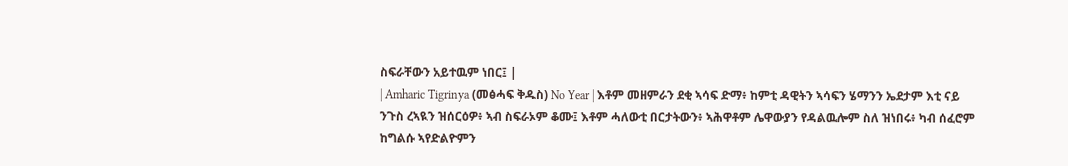ስፍራቸውን አይተዉም ነበር፤ |
| Amharic Tigrinya (መፅሓፍ ቅዱስ) No Year | እቶም መዘምራን ደቂ ኣሳፍ ድማ፥ ከምቲ ዳዊትን ኣሳፍን ሄማንን ኤደታም እቲ ናይ ንጉስ ረኣዪን ዝሰርዕዎ፥ ኣብ ስፍራኦም ቆሙ፤ እቶም ሓለውቲ በርታትውን፥ ኣሕዋቶም ሌዋውያን የዳልዉሎም ስለ ዝነበሩ፥ ካብ ሰፈሮም ከግልሱ ኣየድልዮምን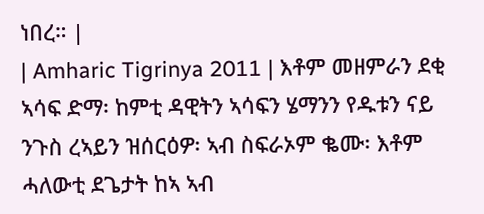ነበረ። |
| Amharic Tigrinya 2011 | እቶም መዘምራን ደቂ ኣሳፍ ድማ፡ ከምቲ ዳዊትን ኣሳፍን ሄማንን የዱቱን ናይ ንጉስ ረኣይን ዝሰርዕዎ፡ ኣብ ስፍራኦም ቈሙ፡ እቶም ሓለውቲ ደጌታት ከኣ ኣብ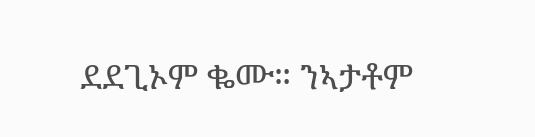ደደጊኦም ቈሙ። ንኣታቶም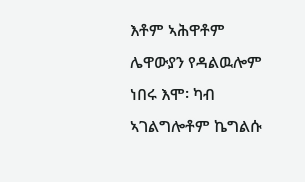እቶም ኣሕዋቶም ሌዋውያን የዳልዉሎም ነበሩ እሞ፡ ካብ ኣገልግሎቶም ኬግልሱ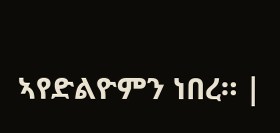ኣየድልዮምን ነበረ። |